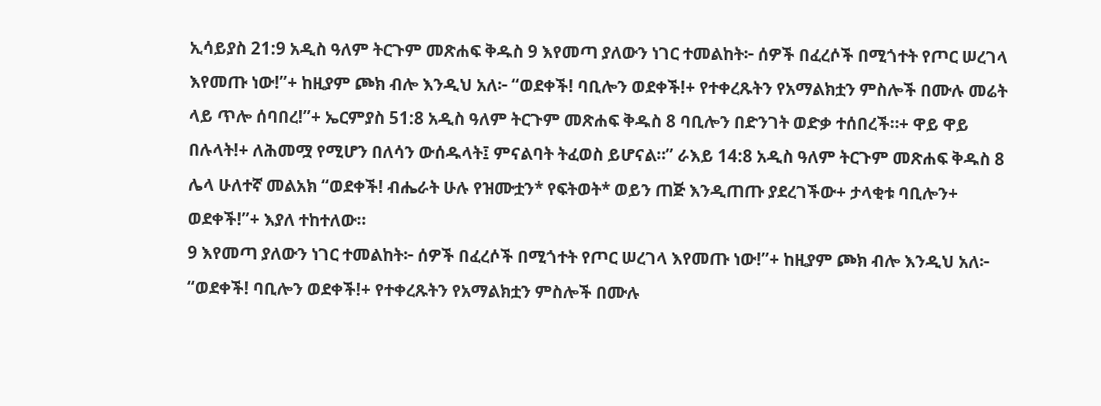ኢሳይያስ 21:9 አዲስ ዓለም ትርጉም መጽሐፍ ቅዱስ 9 እየመጣ ያለውን ነገር ተመልከት፦ ሰዎች በፈረሶች በሚጎተት የጦር ሠረገላ እየመጡ ነው!”+ ከዚያም ጮክ ብሎ እንዲህ አለ፦ “ወደቀች! ባቢሎን ወደቀች!+ የተቀረጹትን የአማልክቷን ምስሎች በሙሉ መሬት ላይ ጥሎ ሰባበረ!”+ ኤርምያስ 51:8 አዲስ ዓለም ትርጉም መጽሐፍ ቅዱስ 8 ባቢሎን በድንገት ወድቃ ተሰበረች።+ ዋይ ዋይ በሉላት!+ ለሕመሟ የሚሆን በለሳን ውሰዱላት፤ ምናልባት ትፈወስ ይሆናል።” ራእይ 14:8 አዲስ ዓለም ትርጉም መጽሐፍ ቅዱስ 8 ሌላ ሁለተኛ መልአክ “ወደቀች! ብሔራት ሁሉ የዝሙቷን* የፍትወት* ወይን ጠጅ እንዲጠጡ ያደረገችው+ ታላቂቱ ባቢሎን+ ወደቀች!”+ እያለ ተከተለው።
9 እየመጣ ያለውን ነገር ተመልከት፦ ሰዎች በፈረሶች በሚጎተት የጦር ሠረገላ እየመጡ ነው!”+ ከዚያም ጮክ ብሎ እንዲህ አለ፦ “ወደቀች! ባቢሎን ወደቀች!+ የተቀረጹትን የአማልክቷን ምስሎች በሙሉ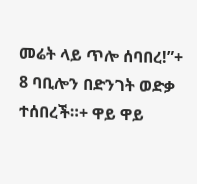መሬት ላይ ጥሎ ሰባበረ!”+
8 ባቢሎን በድንገት ወድቃ ተሰበረች።+ ዋይ ዋይ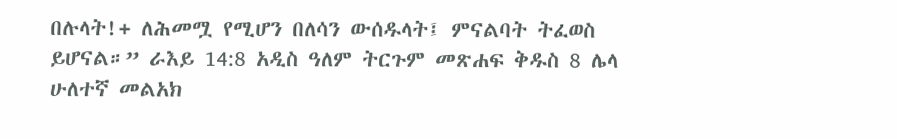በሉላት!+ ለሕመሟ የሚሆን በለሳን ውሰዱላት፤ ምናልባት ትፈወስ ይሆናል።” ራእይ 14:8 አዲስ ዓለም ትርጉም መጽሐፍ ቅዱስ 8 ሌላ ሁለተኛ መልአክ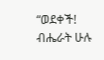“ወደቀች! ብሔራት ሁሉ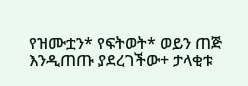የዝሙቷን* የፍትወት* ወይን ጠጅ እንዲጠጡ ያደረገችው+ ታላቂቱ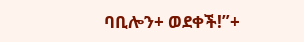ባቢሎን+ ወደቀች!”+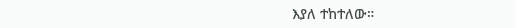እያለ ተከተለው።